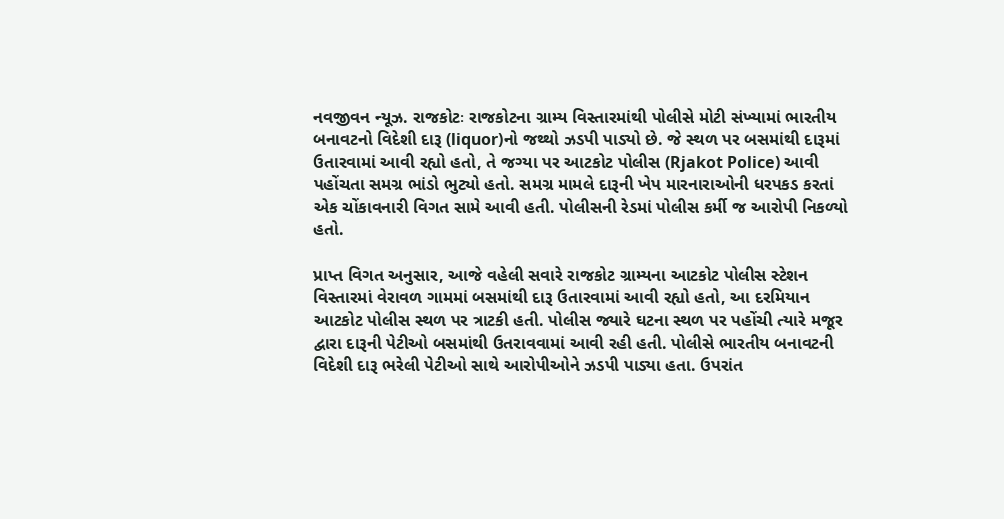નવજીવન ન્યૂઝ. રાજકોટઃ રાજકોટના ગ્રામ્ય વિસ્તારમાંથી પોલીસે મોટી સંખ્યામાં ભારતીય બનાવટનો વિદેશી દારૂ (liquor)નો જથ્થો ઝડપી પાડ્યો છે. જે સ્થળ પર બસમાંથી દારૂમાં ઉતારવામાં આવી રહ્યો હતો, તે જગ્યા પર આટકોટ પોલીસ (Rjakot Police) આવી પહોંચતા સમગ્ર ભાંડો ભુટ્યો હતો. સમગ્ર મામલે દારૂની ખેપ મારનારાઓની ધરપકડ કરતાં એક ચોંકાવનારી વિગત સામે આવી હતી. પોલીસની રેડમાં પોલીસ કર્મી જ આરોપી નિકળ્યો હતો.

પ્રાપ્ત વિગત અનુસાર, આજે વહેલી સવારે રાજકોટ ગ્રામ્યના આટકોટ પોલીસ સ્ટેશન વિસ્તારમાં વેરાવળ ગામમાં બસમાંથી દારૂ ઉતારવામાં આવી રહ્યો હતો, આ દરમિયાન આટકોટ પોલીસ સ્થળ પર ત્રાટકી હતી. પોલીસ જ્યારે ઘટના સ્થળ પર પહોંચી ત્યારે મજૂર દ્વારા દારૂની પેટીઓ બસમાંથી ઉતરાવવામાં આવી રહી હતી. પોલીસે ભારતીય બનાવટની વિદેશી દારૂ ભરેલી પેટીઓ સાથે આરોપીઓને ઝડપી પાડ્યા હતા. ઉપરાંત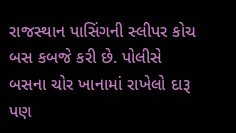રાજસ્થાન પાસિંગની સ્લીપર કોચ બસ કબજે કરી છે. પોલીસે બસના ચોર ખાનામાં રાખેલો દારૂ પણ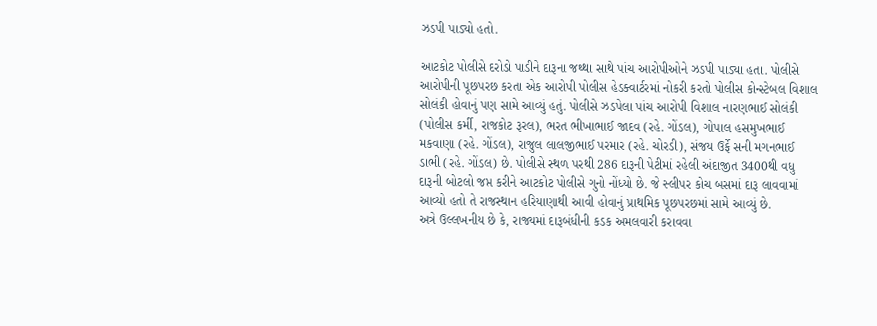ઝડપી પાડ્યો હતો.

આટકોટ પોલીસે દરોડો પાડીને દારૂના જથ્થા સાથે પાંચ આરોપીઓને ઝડપી પાડ્યા હતા. પોલીસે આરોપીની પૂછપરછ કરતા એક આરોપી પોલીસ હેડક્વાર્ટરમાં નોકરી કરતો પોલીસ કોન્સ્ટેબલ વિશાલ સોલંકી હોવાનું પણ સામે આવ્યું હતું. પોલીસે ઝડપેલા પાંચ આરોપી વિશાલ નારણભાઈ સોલંકી (પોલીસ કર્મી, રાજકોટ રૂરલ), ભરત ભીખાભાઈ જાદવ (રહે. ગોંડલ), ગોપાલ હસમુખભાઈ મકવાણા (રહે. ગોંડલ), રાજુલ લાલજીભાઈ પરમાર (રહે. ચોરડી), સંજય ઉર્ફે સની મગનભાઈ ડાભી (રહે. ગોંડલ) છે. પોલીસે સ્થળ પરથી 286 દારૂની પેટીમાં રહેલી અંદાજીત 3400થી વધુ દારૂની બોટલો જપ્ત કરીને આટકોટ પોલીસે ગુનો નોંધ્યો છે. જે સ્લીપર કોચ બસમાં દારૂ લાવવામાં આવ્યો હતો તે રાજસ્થાન હરિયાણાથી આવી હોવાનું પ્રાથમિક પૂછપરછમાં સામે આવ્યું છે.
અત્રે ઉલ્લખનીય છે કે, રાજ્યમાં દારૂબંધીની કડક અમલવારી કરાવવા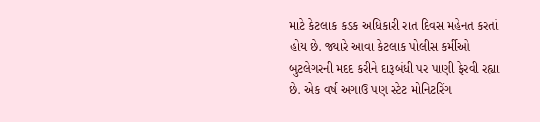માટે કેટલાક કડક અધિકારી રાત દિવસ મહેનત કરતાં હોય છે. જ્યારે આવા કેટલાક પોલીસ કર્મીઓ બુટલેગરની મદદ કરીને દારૂબંધી પર પાણી ફેરવી રહ્યા છે. એક વર્ષ અગાઉ પણ સ્ટેટ મોનિટરિંગ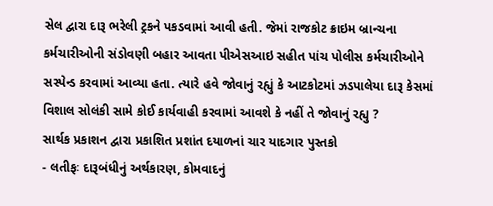સેલ દ્વારા દારૂ ભરેલી ટ્રકને પકડવામાં આવી હતી. જેમાં રાજકોટ ક્રાઇમ બ્રાન્ચના કર્મચારીઓની સંડોવણી બહાર આવતા પીએસઆઇ સહીત પાંચ પોલીસ કર્મચારીઓને સસ્પેન્ડ કરવામાં આવ્યા હતા. ત્યારે હવે જોવાનું રહ્યું કે આટકોટમાં ઝડપાલેયા દારૂ કેસમાં વિશાલ સોલંકી સામે કોઈ કાર્યવાહી કરવામાં આવશે કે નહીં તે જોવાનું રહ્યુ ?
સાર્થક પ્રકાશન દ્વારા પ્રકાશિત પ્રશાંત દયાળનાં ચાર યાદગાર પુસ્તકો
- લતીફઃ દારૂબંધીનું અર્થકારણ, કોમવાદનું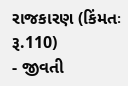રાજકારણ (કિંમતઃ રૂ.110)
- જીવતી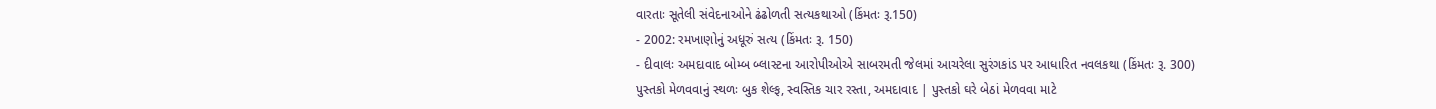વારતાઃ સૂતેલી સંવેદનાઓને ઢંઢોળતી સત્યકથાઓ (કિંમતઃ રૂ.150)
- 2002: રમખાણોનું અધૂરું સત્ય (કિંમતઃ રૂ. 150)
- દીવાલઃ અમદાવાદ બોમ્બ બ્લાસ્ટના આરોપીઓએ સાબરમતી જેલમાં આચરેલા સુરંગકાંડ પર આધારિત નવલકથા (કિંમતઃ રૂ. 300)
પુસ્તકો મેળવવાનું સ્થળઃ બુક શેલ્ફ, સ્વસ્તિક ચાર રસ્તા, અમદાવાદ | પુસ્તકો ઘરે બેઠાં મેળવવા માટે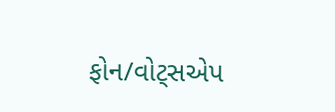ફોન/વોટ્સએપ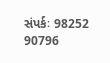સંપર્કઃ 98252 90796